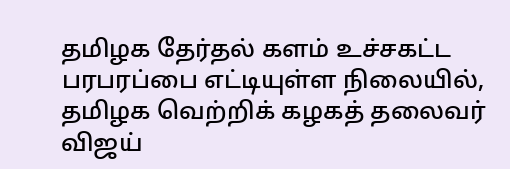தமிழக தேர்தல் களம் உச்சகட்ட பரபரப்பை எட்டியுள்ள நிலையில், தமிழக வெற்றிக் கழகத் தலைவர் விஜய்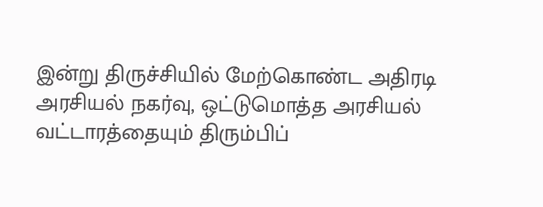இன்று திருச்சியில் மேற்கொண்ட அதிரடி அரசியல் நகர்வு, ஒட்டுமொத்த அரசியல் வட்டாரத்தையும் திரும்பிப்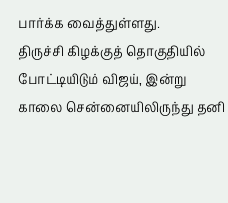பார்க்க வைத்துள்ளது.
திருச்சி கிழக்குத் தொகுதியில் போட்டியிடும் விஜய், இன்று காலை சென்னையிலிருந்து தனி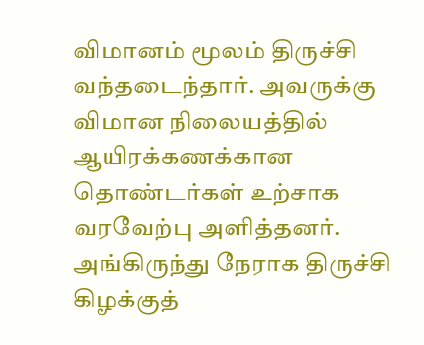விமானம் மூலம் திருச்சி வந்தடைந்தார். அவருக்கு விமான நிலையத்தில் ஆயிரக்கணக்கான தொண்டர்கள் உற்சாக வரவேற்பு அளித்தனர். அங்கிருந்து நேராக திருச்சி கிழக்குத்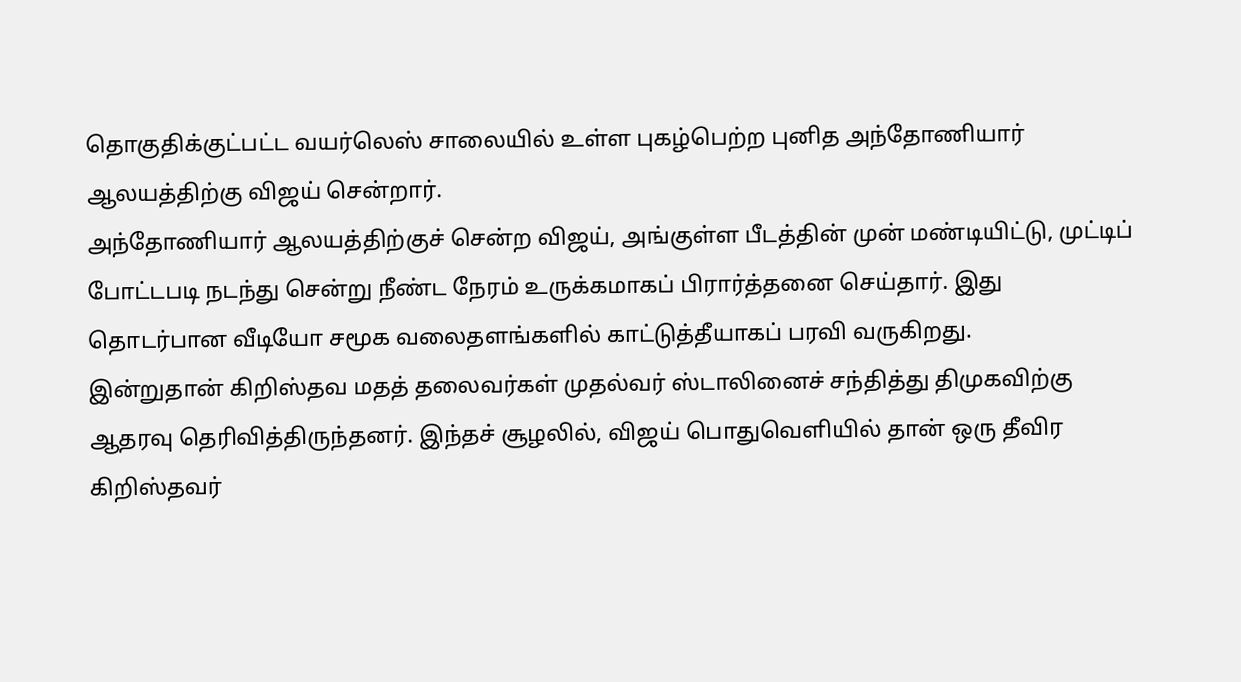தொகுதிக்குட்பட்ட வயர்லெஸ் சாலையில் உள்ள புகழ்பெற்ற புனித அந்தோணியார் ஆலயத்திற்கு விஜய் சென்றார்.
அந்தோணியார் ஆலயத்திற்குச் சென்ற விஜய், அங்குள்ள பீடத்தின் முன் மண்டியிட்டு, முட்டிப் போட்டபடி நடந்து சென்று நீண்ட நேரம் உருக்கமாகப் பிரார்த்தனை செய்தார். இது தொடர்பான வீடியோ சமூக வலைதளங்களில் காட்டுத்தீயாகப் பரவி வருகிறது.
இன்றுதான் கிறிஸ்தவ மதத் தலைவர்கள் முதல்வர் ஸ்டாலினைச் சந்தித்து திமுகவிற்கு ஆதரவு தெரிவித்திருந்தனர். இந்தச் சூழலில், விஜய் பொதுவெளியில் தான் ஒரு தீவிர கிறிஸ்தவர்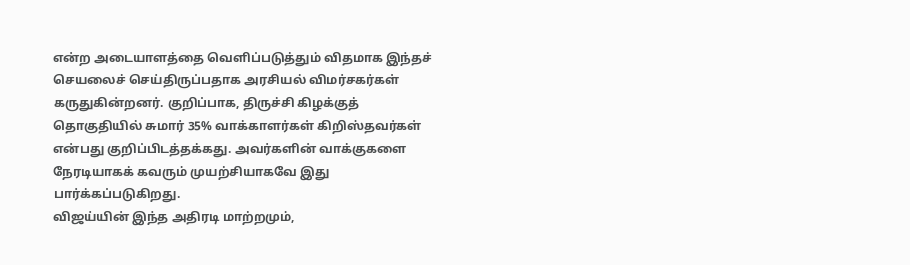என்ற அடையாளத்தை வெளிப்படுத்தும் விதமாக இந்தச் செயலைச் செய்திருப்பதாக அரசியல் விமர்சகர்கள் கருதுகின்றனர். குறிப்பாக, திருச்சி கிழக்குத் தொகுதியில் சுமார் 35% வாக்காளர்கள் கிறிஸ்தவர்கள் என்பது குறிப்பிடத்தக்கது. அவர்களின் வாக்குகளை நேரடியாகக் கவரும் முயற்சியாகவே இது பார்க்கப்படுகிறது.
விஜய்யின் இந்த அதிரடி மாற்றமும்,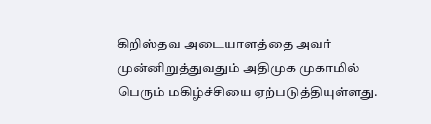கிறிஸ்தவ அடையாளத்தை அவர் முன்னிறுத்துவதும் அதிமுக முகாமில் பெரும் மகிழ்ச்சியை ஏற்படுத்தியுள்ளது.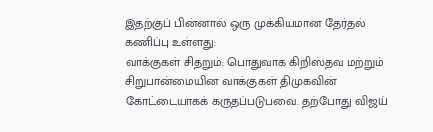இதற்குப் பின்னால் ஒரு முக்கியமான தேர்தல் கணிப்பு உள்ளது:
வாக்குகள் சிதறும்: பொதுவாக கிறிஸ்தவ மற்றும் சிறுபான்மையின வாக்குகள் திமுகவின் கோட்டையாகக் கருதப்படுபவை. தற்போது விஜய்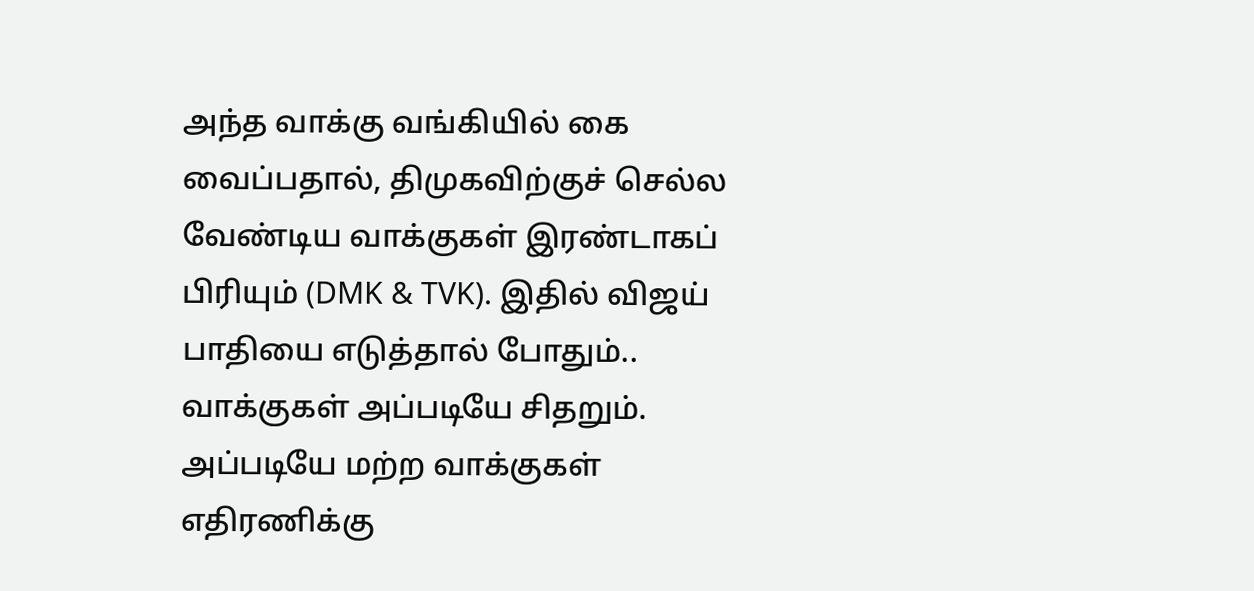அந்த வாக்கு வங்கியில் கை வைப்பதால், திமுகவிற்குச் செல்ல வேண்டிய வாக்குகள் இரண்டாகப் பிரியும் (DMK & TVK). இதில் விஜய் பாதியை எடுத்தால் போதும்.. வாக்குகள் அப்படியே சிதறும். அப்படியே மற்ற வாக்குகள் எதிரணிக்கு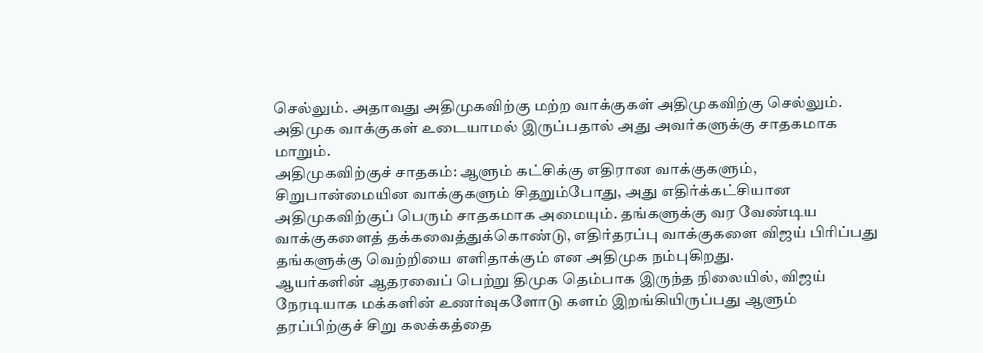செல்லும். அதாவது அதிமுகவிற்கு மற்ற வாக்குகள் அதிமுகவிற்கு செல்லும். அதிமுக வாக்குகள் உடையாமல் இருப்பதால் அது அவர்களுக்கு சாதகமாக மாறும்.
அதிமுகவிற்குச் சாதகம்: ஆளும் கட்சிக்கு எதிரான வாக்குகளும், சிறுபான்மையின வாக்குகளும் சிதறும்போது, அது எதிர்க்கட்சியான அதிமுகவிற்குப் பெரும் சாதகமாக அமையும். தங்களுக்கு வர வேண்டிய வாக்குகளைத் தக்கவைத்துக்கொண்டு, எதிர்தரப்பு வாக்குகளை விஜய் பிரிப்பது தங்களுக்கு வெற்றியை எளிதாக்கும் என அதிமுக நம்புகிறது.
ஆயர்களின் ஆதரவைப் பெற்று திமுக தெம்பாக இருந்த நிலையில், விஜய் நேரடியாக மக்களின் உணர்வுகளோடு களம் இறங்கியிருப்பது ஆளும் தரப்பிற்குச் சிறு கலக்கத்தை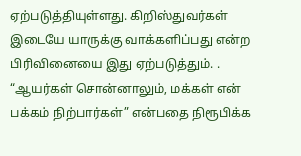ஏற்படுத்தியுள்ளது. கிறிஸ்துவர்கள் இடையே யாருக்கு வாக்களிப்பது என்ற பிரிவினையை இது ஏற்படுத்தும். . “ஆயர்கள் சொன்னாலும், மக்கள் என் பக்கம் நிற்பார்கள்” என்பதை நிரூபிக்க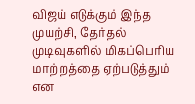விஜய் எடுக்கும் இந்த முயற்சி, தேர்தல் முடிவுகளில் மிகப்பெரிய மாற்றத்தை ஏற்படுத்தும் என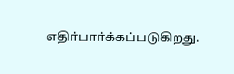எதிர்பார்க்கப்படுகிறது.